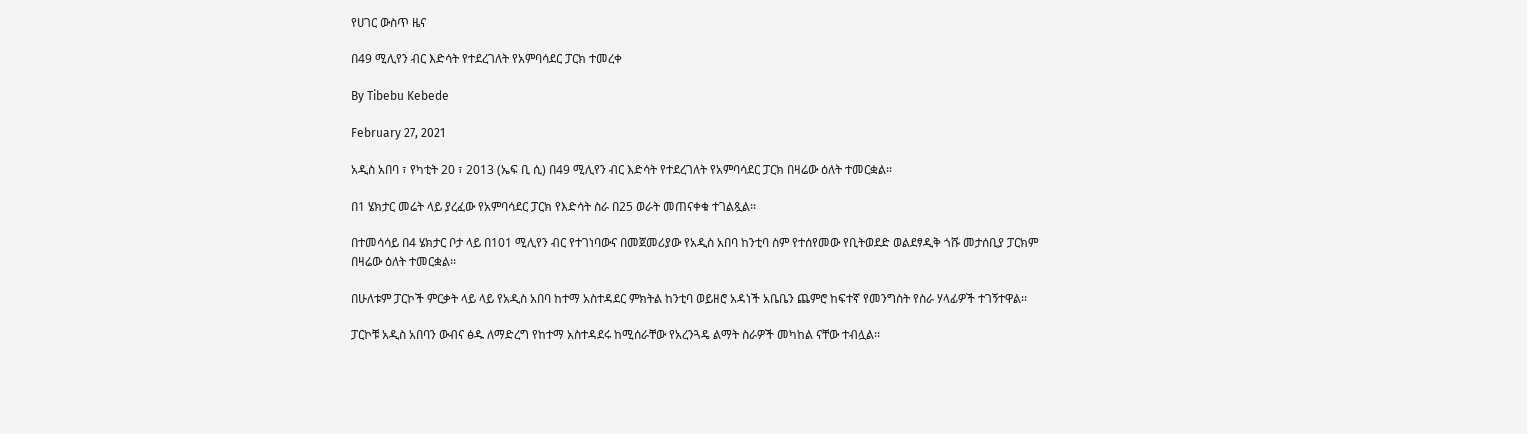የሀገር ውስጥ ዜና

በ49 ሚሊየን ብር እድሳት የተደረገለት የአምባሳደር ፓርክ ተመረቀ

By Tibebu Kebede

February 27, 2021

አዲስ አበባ ፣ የካቲት 20 ፣ 2013 (ኤፍ ቢ ሲ) በ49 ሚሊየን ብር እድሳት የተደረገለት የአምባሳደር ፓርክ በዛሬው ዕለት ተመርቋል፡፡

በ1 ሄክታር መሬት ላይ ያረፈው የአምባሳደር ፓርክ የእድሳት ስራ በ25 ወራት መጠናቀቁ ተገልጿል፡፡

በተመሳሳይ በ4 ሄክታር ቦታ ላይ በ101 ሚሊየን ብር የተገነባውና በመጀመሪያው የአዲስ አበባ ከንቲባ ስም የተሰየመው የቢትወደድ ወልደፃዲቅ ጎሹ መታሰቢያ ፓርክም በዛሬው ዕለት ተመርቋል፡፡

በሁለቱም ፓርኮች ምርቃት ላይ ላይ የአዲስ አበባ ከተማ አስተዳደር ምክትል ከንቲባ ወይዘሮ አዳነች አቤቤን ጨምሮ ከፍተኛ የመንግስት የስራ ሃላፊዎች ተገኝተዋል፡፡

ፓርኮቹ አዲስ አበባን ውብና ፅዱ ለማድረግ የከተማ አስተዳደሩ ከሚሰራቸው የአረንጓዴ ልማት ስራዎች መካከል ናቸው ተብሏል፡፡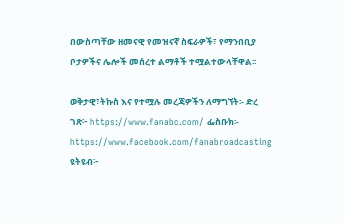በውስጣቸው ዘመናዊ የመዝናኛ ስፍራዎች፣ የማንበቢያ ቦታዎችና ሌሎች መሰረተ ልማቶች ተሟልተውላቸዋል፡፡

ወቅታዊ፣ትኩስ እና የተሟሉ መረጃዎችን ለማግኘት፡- ድረ ገጽ፦ https://www.fanabc.com/ ፌስቡክ፡- https://www.facebook.com/fanabroadcasting ዩትዩብ፦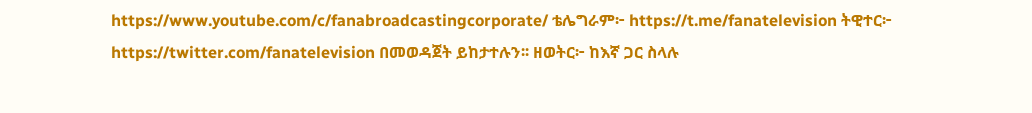https://www.youtube.com/c/fanabroadcastingcorporate/ ቴሌግራም፦ https://t.me/fanatelevision ትዊተር፦ https://twitter.com/fanatelevision በመወዳጀት ይከታተሉን፡፡ ዘወትር፦ ከእኛ ጋር ስላሉ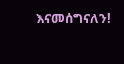እናመሰግናለን!